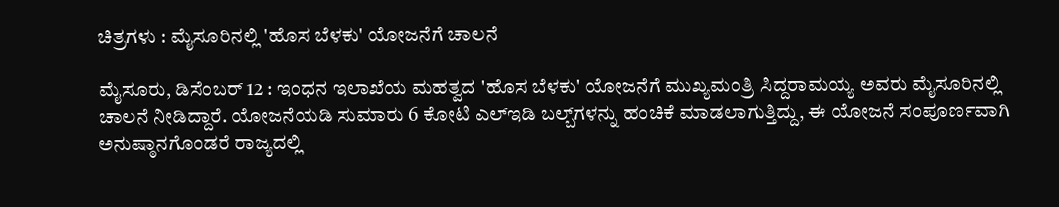ಚಿತ್ರಗಳು : ಮೈಸೂರಿನಲ್ಲಿ 'ಹೊಸ ಬೆಳಕು' ಯೋಜನೆಗೆ ಚಾಲನೆ

ಮೈಸೂರು, ಡಿಸೆಂಬರ್ 12 : ಇಂಧನ ಇಲಾಖೆಯ ಮಹತ್ವದ 'ಹೊಸ ಬೆಳಕು' ಯೋಜನೆಗೆ ಮುಖ್ಯಮಂತ್ರಿ ಸಿದ್ದರಾಮಯ್ಯ ಅವರು ಮೈಸೂರಿನಲ್ಲಿ ಚಾಲನೆ ನೀಡಿದ್ದಾರೆ. ಯೋಜನೆಯಡಿ ಸುಮಾರು 6 ಕೋಟಿ ಎಲ್‍ಇಡಿ ಬಲ್ಬ್‌ಗಳನ್ನು ಹಂಚಿಕೆ ಮಾಡಲಾಗುತ್ತಿದ್ದು, ಈ ಯೋಜನೆ ಸಂಪೂರ್ಣವಾಗಿ ಅನುಷ್ಠಾನಗೊಂಡರೆ ರಾಜ್ಯದಲ್ಲಿ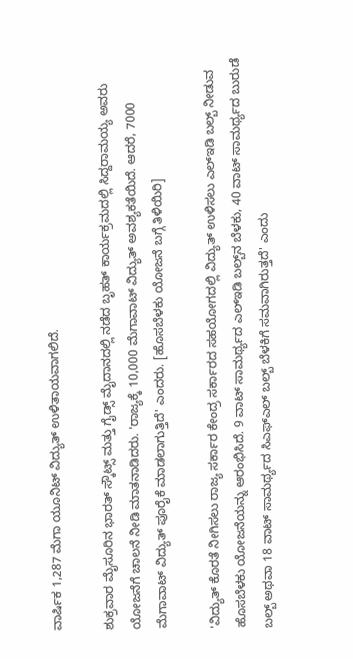ವಾರ್ಷಿಕ 1,287 ಮೆಗಾ ಯೂನಿಟ್ ವಿದ್ಯುತ್ ಉಳಿತಾಯವಾಗಲಿದೆ.

ಶುಕ್ರವಾರ ಮೈಸೂರಿನ ಭಾರತ್ ಸ್ಕೌಟ್ಸ್ ಮತ್ತು ಗೈಡ್ಸ್ ಮೈದಾನದಲ್ಲಿ ನಡೆದ ಬೃಹತ್ ಕಾರ್ಯಕ್ರಮದಲ್ಲಿ ಸಿದ್ದರಾಮಯ್ಯ ಅವರು ಯೋಜನೆಗೆ ಚಾಲನೆ ನೀಡಿ ಮಾತನಾಡಿದರು. 'ರಾಜ್ಯಕ್ಕೆ 10,000 ಮೆಗಾವಾಟ್ ವಿದ್ಯುತ್ ಅವಶ್ಯಕತೆಯಿದೆ. ಆದರೆ, 7000 ಮೆಗಾವಾಟ್ ವಿದ್ಯುತ್ ಪೂರೈಕೆ ಮಾಡಲಾಗುತ್ತಿದೆ' ಎಂದರು. [ಹೊಸಬೆಳಕು ಯೋಜನೆ ಬಗ್ಗೆ ತಿಳಿಯಿರಿ]

'ವಿದ್ಯುತ್ ಕೊರತೆ ನೀಗಿಸಲು ರಾಜ್ಯ ಸರ್ಕಾರ ಕೇಂದ್ರ ಸರ್ಕಾರದ ಸಹಯೋಗದಲ್ಲಿ ವಿದ್ಯುತ್ ಉಳಿಸಲು ಎಲ್‌ಇಡಿ ಬಲ್ಬ್‌ ನೀಡುವ ಹೊಸಬೆಳಕು ಯೋಜನೆಯನ್ನು ಆರಂಭಿಸಿದೆ. 9 ವಾಟ್‌ ಸಾಮರ್ಥ್ಯದ ಎಲ್‍ಇಡಿ ಬಲ್ಬ್‌ನ ಬೆಳಕು, 40 ವಾಟ್ ಸಾಮರ್ಥ್ಯದ ಬುರುಡೆ ಬಲ್ಬ್ ಅಥವಾ 18 ವಾಟ್ ಸಾಮರ್ಥ್ಯದ ಸಿಎಫ್‍ಎಲ್ ಬಲ್ಬ್‌ ಬೆಳಕಿಗೆ ಸಮವಾಗಿರುತ್ತದೆ' ಎಂದು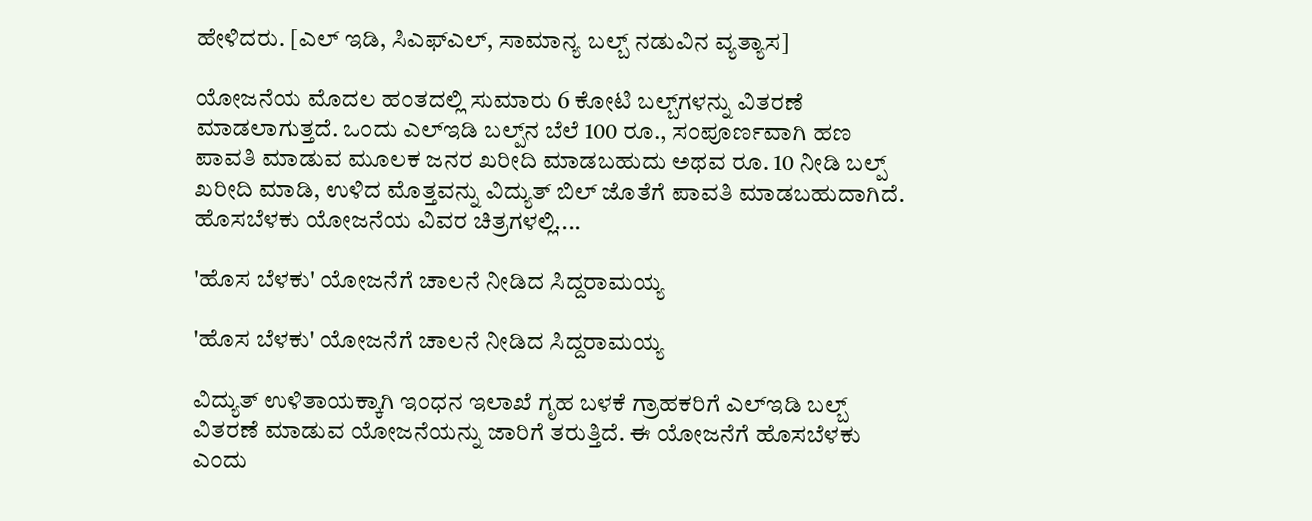ಹೇಳಿದರು. [ಎಲ್ ಇಡಿ, ಸಿಎಫ್ಎಲ್, ಸಾಮಾನ್ಯ ಬಲ್ಬ್ ನಡುವಿನ ವ್ಯತ್ಯಾಸ]

ಯೋಜನೆಯ ಮೊದಲ ಹಂತದಲ್ಲಿ ಸುಮಾರು 6 ಕೋಟಿ ಬಲ್ಬ್‌ಗಳನ್ನು ವಿತರಣೆ ಮಾಡಲಾಗುತ್ತದೆ. ಒಂದು ಎಲ್‌ಇಡಿ ಬಲ್ಪ್‌ನ ಬೆಲೆ 100 ರೂ., ಸಂಪೂರ್ಣವಾಗಿ ಹಣ ಪಾವತಿ ಮಾಡುವ ಮೂಲಕ ಜನರ ಖರೀದಿ ಮಾಡಬಹುದು ಅಥವ ರೂ. 10 ನೀಡಿ ಬಲ್ಪ್‌ ಖರೀದಿ ಮಾಡಿ, ಉಳಿದ ಮೊತ್ತವನ್ನು ವಿದ್ಯುತ್ ಬಿಲ್ ಜೊತೆಗೆ ಪಾವತಿ ಮಾಡಬಹುದಾಗಿದೆ. ಹೊಸಬೆಳಕು ಯೋಜನೆಯ ವಿವರ ಚಿತ್ರಗಳಲ್ಲಿ....

'ಹೊಸ ಬೆಳಕು' ಯೋಜನೆಗೆ ಚಾಲನೆ ನೀಡಿದ ಸಿದ್ದರಾಮಯ್ಯ

'ಹೊಸ ಬೆಳಕು' ಯೋಜನೆಗೆ ಚಾಲನೆ ನೀಡಿದ ಸಿದ್ದರಾಮಯ್ಯ

ವಿದ್ಯುತ್ ಉಳಿತಾಯಕ್ಕಾಗಿ ಇಂಧನ ಇಲಾಖೆ ಗೃಹ ಬಳಕೆ ಗ್ರಾಹಕರಿಗೆ ಎಲ್ಇಡಿ ಬಲ್ಬ್ ವಿತರಣೆ ಮಾಡುವ ಯೋಜನೆಯನ್ನು ಜಾರಿಗೆ ತರುತ್ತಿದೆ. ಈ ಯೋಜನೆಗೆ ಹೊಸಬೆಳಕು ಎಂದು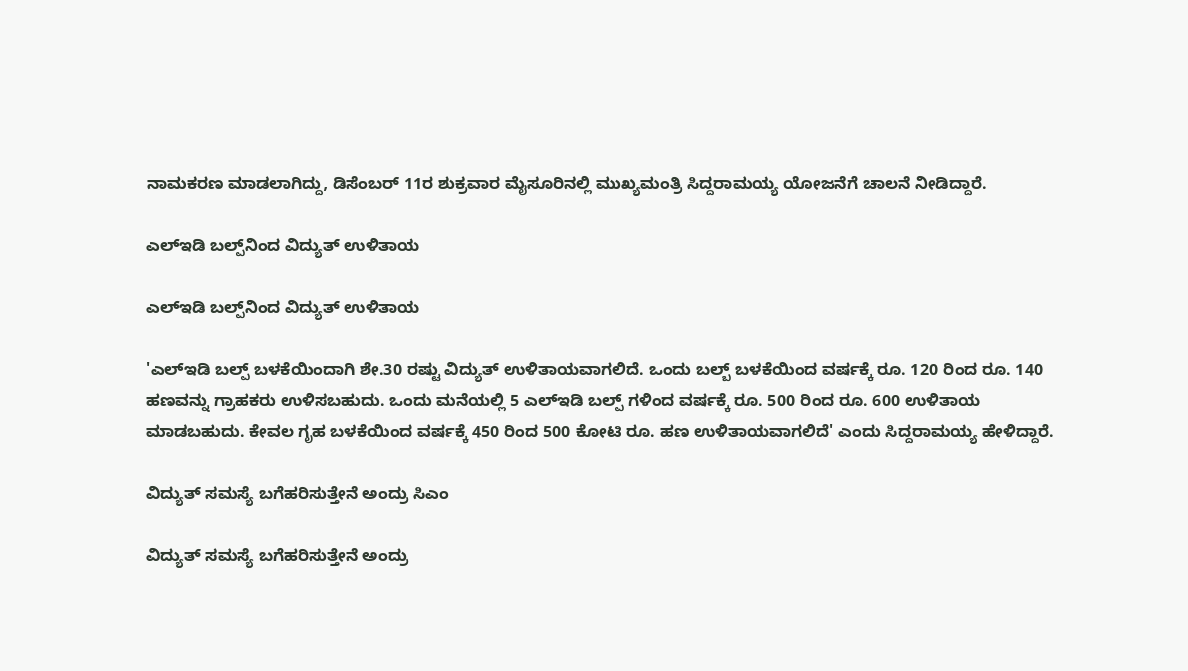ನಾಮಕರಣ ಮಾಡಲಾಗಿದ್ದು, ಡಿಸೆಂಬರ್ 11ರ ಶುಕ್ರವಾರ ಮೈಸೂರಿನಲ್ಲಿ ಮುಖ್ಯಮಂತ್ರಿ ಸಿದ್ದರಾಮಯ್ಯ ಯೋಜನೆಗೆ ಚಾಲನೆ ನೀಡಿದ್ದಾರೆ.

ಎಲ್‍ಇಡಿ ಬಲ್ಪ್‌ನಿಂದ ವಿದ್ಯುತ್ ಉಳಿತಾಯ

ಎಲ್‍ಇಡಿ ಬಲ್ಪ್‌ನಿಂದ ವಿದ್ಯುತ್ ಉಳಿತಾಯ

'ಎಲ್‍ಇಡಿ ಬಲ್ಪ್ ಬಳಕೆಯಿಂದಾಗಿ ಶೇ.30 ರಷ್ಟು ವಿದ್ಯುತ್‍ ಉಳಿತಾಯವಾಗಲಿದೆ. ಒಂದು ಬಲ್ಬ್ ಬಳಕೆಯಿಂದ ವರ್ಷಕ್ಕೆ ರೂ. 120 ರಿಂದ ರೂ. 140 ಹಣವನ್ನು ಗ್ರಾಹಕರು ಉಳಿಸಬಹುದು. ಒಂದು ಮನೆಯಲ್ಲಿ 5 ಎಲ್‍ಇಡಿ ಬಲ್ಪ್ ಗಳಿಂದ ವರ್ಷಕ್ಕೆ ರೂ. 500 ರಿಂದ ರೂ. 600 ಉಳಿತಾಯ ಮಾಡಬಹುದು. ಕೇವಲ ಗೃಹ ಬಳಕೆಯಿಂದ ವರ್ಷಕ್ಕೆ 450 ರಿಂದ 500 ಕೋಟಿ ರೂ. ಹಣ ಉಳಿತಾಯವಾಗಲಿದೆ' ಎಂದು ಸಿದ್ದರಾಮಯ್ಯ ಹೇಳಿದ್ದಾರೆ.

ವಿದ್ಯುತ್ ಸಮಸ್ಯೆ ಬಗೆಹರಿಸುತ್ತೇನೆ ಅಂದ್ರು ಸಿಎಂ

ವಿದ್ಯುತ್ ಸಮಸ್ಯೆ ಬಗೆಹರಿಸುತ್ತೇನೆ ಅಂದ್ರು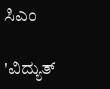ಸಿಎಂ

'ವಿದ್ಯುತ್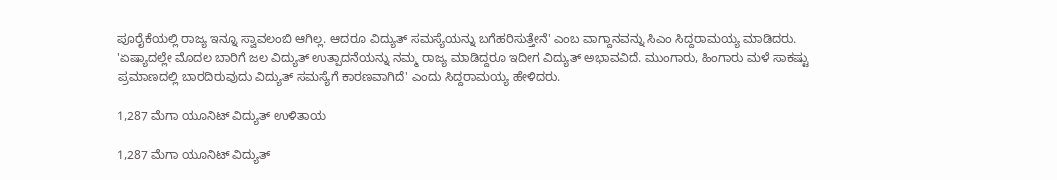ಪೂರೈಕೆಯಲ್ಲಿ ರಾಜ್ಯ ಇನ್ನೂ ಸ್ವಾವಲಂಬಿ ಆಗಿಲ್ಲ. ಆದರೂ ವಿದ್ಯುತ್ ಸಮಸ್ಯೆಯನ್ನು ಬಗೆಹರಿಸುತ್ತೇನೆ' ಎಂಬ ವಾಗ್ದಾನವನ್ನು ಸಿಎಂ ಸಿದ್ದರಾಮಯ್ಯ ಮಾಡಿದರು. 'ಏಷ್ಯಾದಲ್ಲೇ ಮೊದಲ ಬಾರಿಗೆ ಜಲ ವಿದ್ಯುತ್ ಉತ್ಪಾದನೆಯನ್ನು ನಮ್ಮ ರಾಜ್ಯ ಮಾಡಿದ್ದರೂ ಇದೀಗ ವಿದ್ಯುತ್ ಅಭಾವವಿದೆ. ಮುಂಗಾರು, ಹಿಂಗಾರು ಮಳೆ ಸಾಕಷ್ಟು ಪ್ರಮಾಣದಲ್ಲಿ ಬಾರದಿರುವುದು ವಿದ್ಯುತ್ ಸಮಸ್ಯೆಗೆ ಕಾರಣವಾಗಿದೆ' ಎಂದು ಸಿದ್ದರಾಮಯ್ಯ ಹೇಳಿದರು.

1,287 ಮೆಗಾ ಯೂನಿಟ್ ವಿದ್ಯುತ್ ಉಳಿತಾಯ

1,287 ಮೆಗಾ ಯೂನಿಟ್ ವಿದ್ಯುತ್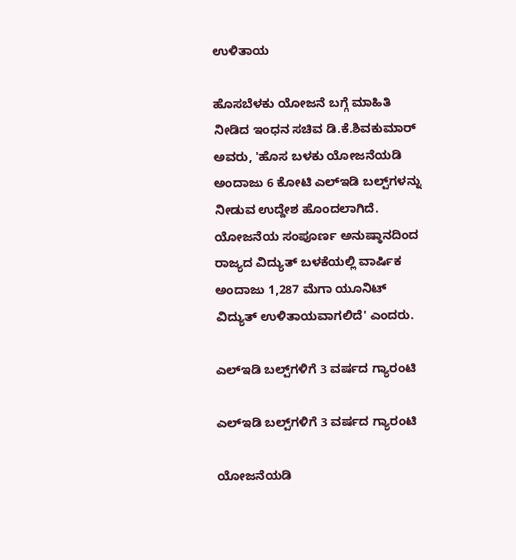ಉಳಿತಾಯ

ಹೊಸಬೆಳಕು ಯೋಜನೆ ಬಗ್ಗೆ ಮಾಹಿತಿ ನೀಡಿದ ಇಂಧನ ಸಚಿವ ಡಿ.ಕೆ.ಶಿವಕುಮಾರ್ ಅವರು, 'ಹೊಸ ಬಳಕು ಯೋಜನೆಯಡಿ ಅಂದಾಜು 6 ಕೋಟಿ ಎಲ್‍ಇಡಿ ಬಲ್ಪ್‌ಗಳನ್ನು ನೀಡುವ ಉದ್ದೇಶ ಹೊಂದಲಾಗಿದೆ. ಯೋಜನೆಯ ಸಂಪೂರ್ಣ ಅನುಷ್ಠಾನದಿಂದ ರಾಜ್ಯದ ವಿದ್ಯುತ್ ಬಳಕೆಯಲ್ಲಿ ವಾರ್ಷಿಕ ಅಂದಾಜು 1,287 ಮೆಗಾ ಯೂನಿಟ್ ವಿದ್ಯುತ್ ಉಳಿತಾಯವಾಗಲಿದೆ' ಎಂದರು.

ಎಲ್‌ಇಡಿ ಬಲ್ಪ್‌ಗಳಿಗೆ 3 ವರ್ಷದ ಗ್ಯಾರಂಟಿ

ಎಲ್‌ಇಡಿ ಬಲ್ಪ್‌ಗಳಿಗೆ 3 ವರ್ಷದ ಗ್ಯಾರಂಟಿ

ಯೋಜನೆಯಡಿ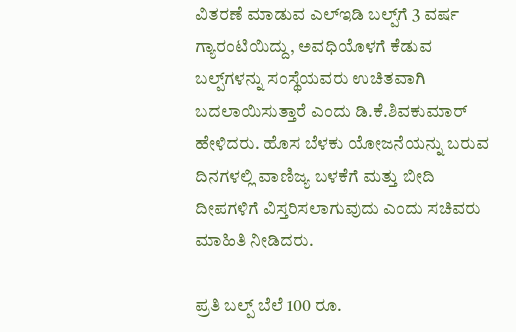ವಿತರಣೆ ಮಾಡುವ ಎಲ್‍ಇಡಿ ಬಲ್ಪ್‌ಗೆ 3 ವರ್ಷ ಗ್ಯಾರಂಟಿಯಿದ್ದು, ಅವಧಿಯೊಳಗೆ ಕೆಡುವ ಬಲ್ಪ್‌ಗಳನ್ನು ಸಂಸ್ಥೆಯವರು ಉಚಿತವಾಗಿ ಬದಲಾಯಿಸುತ್ತಾರೆ ಎಂದು ಡಿ.ಕೆ.ಶಿವಕುಮಾರ್ ಹೇಳಿದರು. ಹೊಸ ಬೆಳಕು ಯೋಜನೆಯನ್ನು ಬರುವ ದಿನಗಳಲ್ಲಿ ವಾಣಿಜ್ಯ ಬಳಕೆಗೆ ಮತ್ತು ಬೀದಿ ದೀಪಗಳಿಗೆ ವಿಸ್ತರಿಸಲಾಗುವುದು ಎಂದು ಸಚಿವರು ಮಾಹಿತಿ ನೀಡಿದರು.

ಪ್ರತಿ ಬಲ್ಪ್ ಬೆಲೆ 100 ರೂ.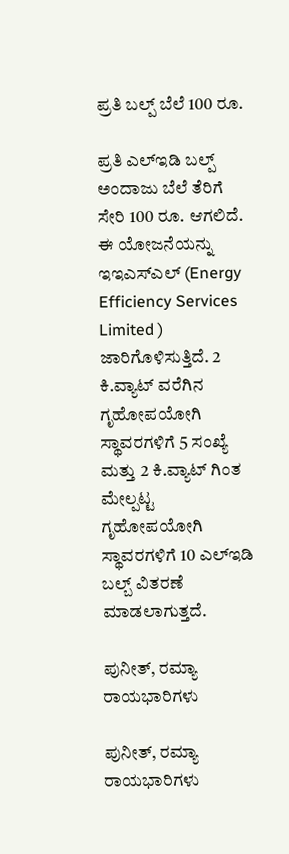ಪ್ರತಿ ಬಲ್ಪ್ ಬೆಲೆ 100 ರೂ.

ಪ್ರತಿ ಎಲ್‌ಇಡಿ ಬಲ್ಪ್ ಅಂದಾಜು ಬೆಲೆ ತೆರಿಗೆ ಸೇರಿ 100 ರೂ. ಆಗಲಿದೆ. ಈ ಯೋಜನೆಯನ್ನು ಇಇಎಸ್‍ಎಲ್ (Energy Efficiency Services Limited ) ಜಾರಿಗೊಳಿಸುತ್ತಿದೆ. 2 ಕಿ.ವ್ಯಾಟ್ ವರೆಗಿನ ಗೃಹೋಪಯೋಗಿ ಸ್ಥಾವರಗಳಿಗೆ 5 ಸಂಖ್ಯೆ ಮತ್ತು 2 ಕಿ.ವ್ಯಾಟ್ ಗಿಂತ ಮೇಲ್ಪಟ್ಟ ಗೃಹೋಪಯೋಗಿ ಸ್ಥಾವರಗಳಿಗೆ 10 ಎಲ್‍ಇಡಿ ಬಲ್ಬ್ ವಿತರಣೆ ಮಾಡಲಾಗುತ್ತದೆ.

ಪುನೀತ್, ರಮ್ಯಾ ರಾಯಭಾರಿಗಳು

ಪುನೀತ್, ರಮ್ಯಾ ರಾಯಭಾರಿಗಳು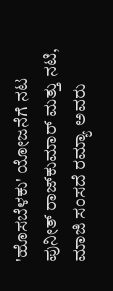'ಹೊಸಬೆಳಕು' ಯೋಜನೆಗೆ ನಟ ಪುನೀತ್ ರಾಜ್‌ಕುಮಾರ್ ಮತ್ತು ನಟಿ, ಮಾಜಿ ಸಂಸದೆ ರಮ್ಯಾ ಅವರು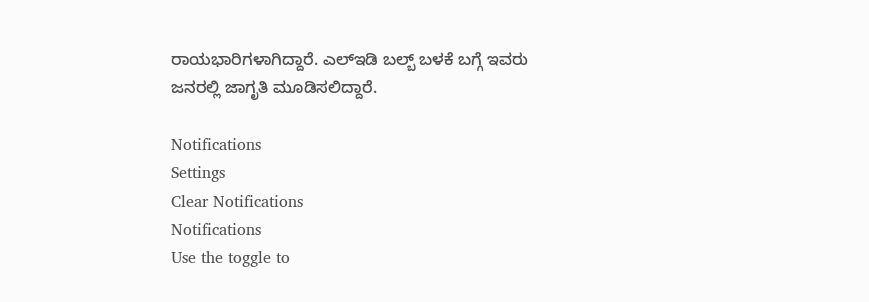ರಾಯಭಾರಿಗಳಾಗಿದ್ದಾರೆ. ಎಲ್‌ಇಡಿ ಬಲ್ಬ್‌ ಬಳಕೆ ಬಗ್ಗೆ ಇವರು ಜನರಲ್ಲಿ ಜಾಗೃತಿ ಮೂಡಿಸಲಿದ್ದಾರೆ.

Notifications
Settings
Clear Notifications
Notifications
Use the toggle to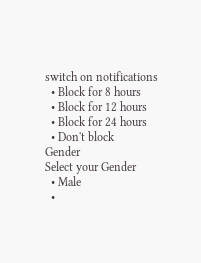switch on notifications
  • Block for 8 hours
  • Block for 12 hours
  • Block for 24 hours
  • Don't block
Gender
Select your Gender
  • Male
  •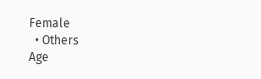Female
  • Others
Age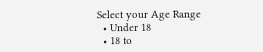Select your Age Range
  • Under 18
  • 18 to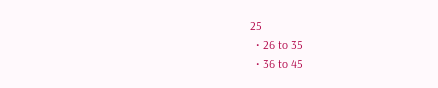25
  • 26 to 35
  • 36 to 45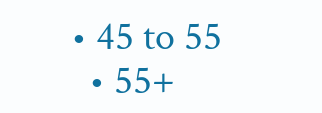• 45 to 55
  • 55+